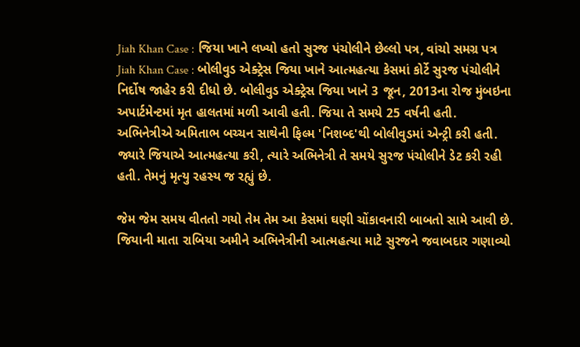Jiah Khan Case : જિયા ખાને લખ્યો હતો સુરજ પંચોલીને છેલ્લો પત્ર, વાંચો સમગ્ર પત્ર
Jiah Khan Case : બોલીવુડ એક્ટ્રેસ જિયા ખાને આત્મહત્યા કેસમાં કોર્ટે સુરજ પંચોલીને નિર્દોષ જાહેર કરી દીધો છે. બોલીવુડ એક્ટ્રેસ જિયા ખાને 3 જૂન, 2013ના રોજ મુંબઇના અપાર્ટમેન્ટમાં મૃત હાલતમાં મળી આવી હતી. જિયા તે સમયે 25 વર્ષની હતી.
અભિનેત્રીએ અમિતાભ બચ્ચન સાથેની ફિલ્મ 'નિશબ્દ'થી બોલીવુડમાં એન્ટ્રી કરી હતી. જ્યારે જિયાએ આત્મહત્યા કરી, ત્યારે અભિનેત્રી તે સમયે સુરજ પંચોલીને ડેટ કરી રહી હતી. તેમનું મૃત્યુ રહસ્ય જ રહ્યું છે.

જેમ જેમ સમય વીતતો ગયો તેમ તેમ આ કેસમાં ઘણી ચોંકાવનારી બાબતો સામે આવી છે. જિયાની માતા રાબિયા અમીને અભિનેત્રીની આત્મહત્યા માટે સુરજને જવાબદાર ગણાવ્યો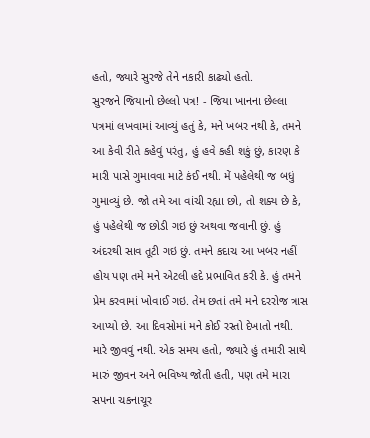હતો, જ્યારે સુરજે તેને નકારી કાઢ્યો હતો.
સુરજને જિયાનો છેલ્લો પત્ર! - જિયા ખાનના છેલ્લા પત્રમાં લખવામાં આવ્યું હતું કે, મને ખબર નથી કે, તમને આ કેવી રીતે કહેવું પરંતુ, હું હવે કહી શકું છું, કારણ કે મારી પાસે ગુમાવવા માટે કંઈ નથી. મેં પહેલેથી જ બધું ગુમાવ્યું છે. જો તમે આ વાંચી રહ્યા છો, તો શક્ય છે કે, હું પહેલેથી જ છોડી ગઇ છું અથવા જવાની છું. હું અંદરથી સાવ તૂટી ગઇ છું. તમને કદાચ આ ખબર નહીં હોય પણ તમે મને એટલી હદે પ્રભાવિત કરી કે. હું તમને પ્રેમ કરવામાં ખોવાઈ ગઇ. તેમ છતાં તમે મને દરરોજ ત્રાસ આપ્યો છે. આ દિવસોમાં મને કોઈ રસ્તો દેખાતો નથી. મારે જીવવું નથી. એક સમય હતો, જ્યારે હું તમારી સાથે મારું જીવન અને ભવિષ્ય જોતી હતી, પણ તમે મારા સપના ચકનાચૂર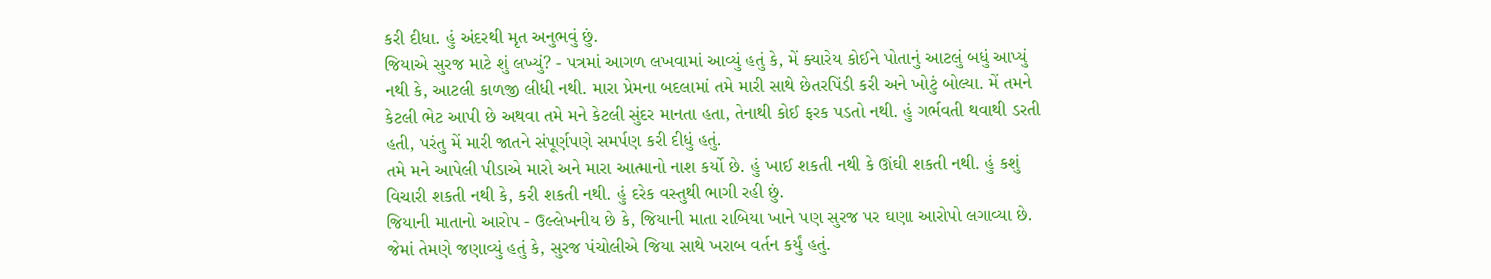કરી દીધા. હું અંદરથી મૃત અનુભવું છું.
જિયાએ સુરજ માટે શું લખ્યું? - પત્રમાં આગળ લખવામાં આવ્યું હતું કે, મેં ક્યારેય કોઈને પોતાનું આટલું બધું આપ્યું નથી કે, આટલી કાળજી લીધી નથી. મારા પ્રેમના બદલામાં તમે મારી સાથે છેતરપિંડી કરી અને ખોટું બોલ્યા. મેં તમને કેટલી ભેટ આપી છે અથવા તમે મને કેટલી સુંદર માનતા હતા, તેનાથી કોઈ ફરક પડતો નથી. હું ગર્ભવતી થવાથી ડરતી હતી, પરંતુ મેં મારી જાતને સંપૂર્ણપણે સમર્પણ કરી દીધું હતું.
તમે મને આપેલી પીડાએ મારો અને મારા આત્માનો નાશ કર્યો છે. હું ખાઈ શકતી નથી કે ઊંઘી શકતી નથી. હું કશું વિચારી શકતી નથી કે, કરી શકતી નથી. હું દરેક વસ્તુથી ભાગી રહી છું.
જિયાની માતાનો આરોપ - ઉલ્લેખનીય છે કે, જિયાની માતા રાબિયા ખાને પણ સુરજ પર ઘણા આરોપો લગાવ્યા છે. જેમાં તેમણે જણાવ્યું હતું કે, સુરજ પંચોલીએ જિયા સાથે ખરાબ વર્તન કર્યું હતું.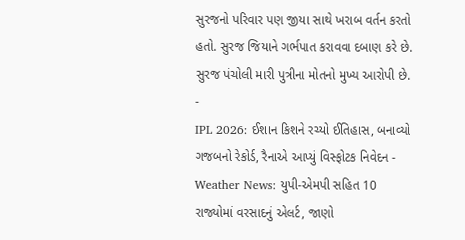સુરજનો પરિવાર પણ જીયા સાથે ખરાબ વર્તન કરતો હતો. સુરજ જિયાને ગર્ભપાત કરાવવા દબાણ કરે છે. સુરજ પંચોલી મારી પુત્રીના મોતનો મુખ્ય આરોપી છે.
-
IPL 2026: ઈશાન કિશને રચ્યો ઈતિહાસ, બનાવ્યો ગજબનો રેકોર્ડ, રૈનાએ આપ્યું વિસ્ફોટક નિવેદન -
Weather News: યુપી-એમપી સહિત 10 રાજ્યોમાં વરસાદનું એલર્ટ, જાણો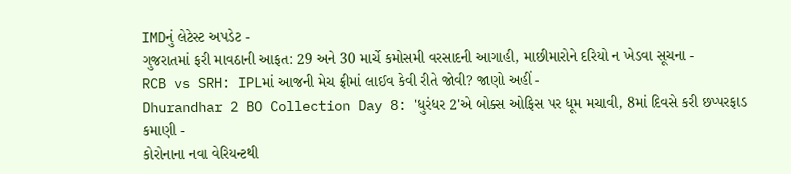IMDનું લેટેસ્ટ અપડેટ -
ગુજરાતમાં ફરી માવઠાની આફત: 29 અને 30 માર્ચે કમોસમી વરસાદની આગાહી, માછીમારોને દરિયો ન ખેડવા સૂચના -
RCB vs SRH: IPLમાં આજની મેચ ફ્રીમાં લાઈવ કેવી રીતે જોવી? જાણો અહીં -
Dhurandhar 2 BO Collection Day 8: 'ધુરંધર 2'એ બોક્સ ઓફિસ પર ધૂમ મચાવી, 8માં દિવસે કરી છપ્પરફાડ કમાણી -
કોરોનાના નવા વેરિયન્ટથી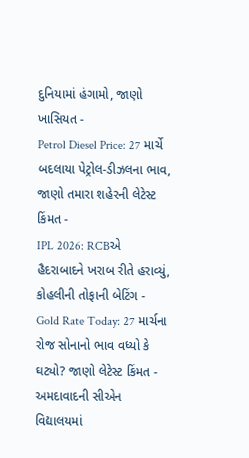દુનિયામાં હંગામો, જાણો ખાસિયત -
Petrol Diesel Price: 27 માર્ચે બદલાયા પેટ્રોલ-ડીઝલના ભાવ, જાણો તમારા શહેરની લેટેસ્ટ કિંમત -
IPL 2026: RCBએ હૈદરાબાદને ખરાબ રીતે હરાવ્યું, કોહલીની તોફાની બેટિંગ -
Gold Rate Today: 27 માર્ચના રોજ સોનાનો ભાવ વધ્યો કે ઘટ્યો? જાણો લેટેસ્ટ કિંમત -
અમદાવાદની સીએન વિદ્યાલયમાં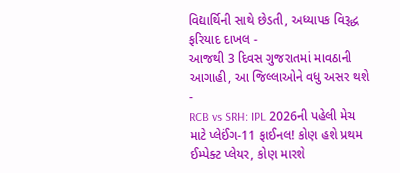વિદ્યાર્થિની સાથે છેડતી, અધ્યાપક વિરૂદ્ધ ફરિયાદ દાખલ -
આજથી 3 દિવસ ગુજરાતમાં માવઠાની આગાહી, આ જિલ્લાઓને વધુ અસર થશે -
RCB vs SRH: IPL 2026ની પહેલી મેચ માટે પ્લેઈંગ-11 ફાઈનલ! કોણ હશે પ્રથમ ઈમ્પેક્ટ પ્લેયર, કોણ મારશે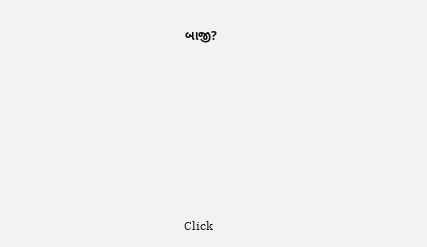બાજી?








Click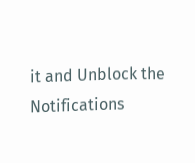it and Unblock the Notifications